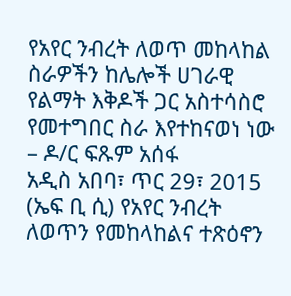የአየር ንብረት ለወጥ መከላከል ስራዎችን ከሌሎች ሀገራዊ የልማት እቅዶች ጋር አስተሳስሮ የመተግበር ስራ እየተከናወነ ነው – ዶ/ር ፍጹም አሰፋ
አዲስ አበባ፣ ጥር 29፣ 2015 (ኤፍ ቢ ሲ) የአየር ንብረት ለወጥን የመከላከልና ተጽዕኖን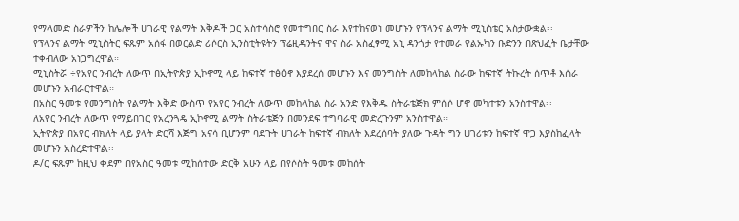የማላመድ ስራዎችን ከሌሎች ሀገራዊ የልማት እቅዶች ጋር አስተሳስሮ የመተግበር ስራ እየተከናወነ መሆኑን የፕላንና ልማት ሚኒስቴር አስታውቋል፡፡
የፕላንና ልማት ሚኒስትር ፍጹም አሰፋ በወርልድ ሪሶርስ ኢንስቲትዩትን ፕሬዚዳንትና ዋና ስራ አስፈፃሚ አኒ ዳንጎታ የተመራ የልኡካን ቡድንን በጽህፈት ቤታቸው ተቀብለው አነጋግረዋል።
ሚኒስትሯ ÷የአየር ንብረት ለውጥ በኢትዮጵያ ኢኮኖሚ ላይ ከፍተኛ ተፅዕኖ እያደረሰ መሆኑን እና መንግስት ለመከላከል ስራው ከፍተኛ ትኩረት ሰጥቶ እሰራ መሆኑን አብራርተዋል።
በአስር ዓመቱ የመንግስት የልማት እቅድ ውስጥ የአየር ንብረት ለውጥ መከላከል ስራ አንድ የእቅዱ ስትራቴጅክ ምሰሶ ሆኖ መካተቱን አንስተዋል፡፡
ለአየር ንብረት ለውጥ የማይበገር የአረንጓዴ ኢኮኖሚ ልማት ስትራቴጅን በመንደፍ ተግባራዊ መድረጉንም አንስተዋል።
ኢትዮጵያ በአየር ብክለት ላይ ያላት ድርሻ እጅግ አናሳ ቢሆንም ባደጉት ሀገራት ከፍተኛ ብክለት እደረሰባት ያለው ጉዳት ግን ሀገሪቱን ከፍተኛ ዋጋ እያስከፈላት መሆኑን አስረድተዋል፡፡
ዶ/ር ፍጹም ከዚህ ቀደም በየአስር ዓመቱ ሚከሰተው ድርቅ አሁን ላይ በየሶስት ዓመቱ መከሰት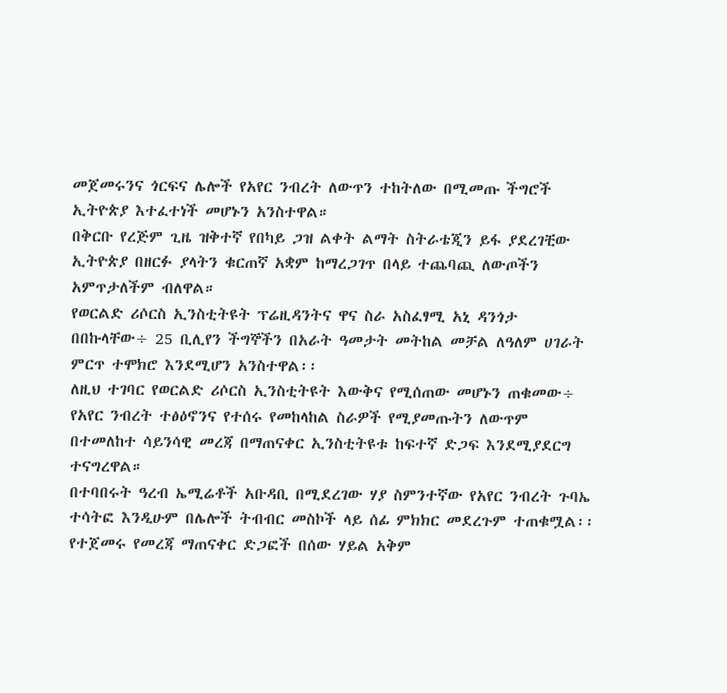መጀመሩንና ጎርፍና ሌሎች የአየር ንብረት ለውጥን ተከትለው በሚመጡ ችግሮች ኢትዮጵያ እተፈተነች መሆኑን አንስተዋል።
በቅርቡ የረጅም ጊዜ ዝቅተኛ የበካይ ጋዝ ልቀት ልማት ስትራቴጂን ይፋ ያደረገቺው ኢትዮጵያ በዘርፉ ያላትን ቁርጠኛ አቋም ከማረጋገጥ በላይ ተጨባጪ ለውጦችን አምጥታለችም ብለዋል።
የወርልድ ሪሶርስ ኢንስቲትዩት ፕሬዚዳንትና ዋና ስራ አስፈፃሚ አኒ ዳንጎታ በበኩላቸው÷ 25 ቢሊየን ችግኞችን በአራት ዓመታት መትከል መቻል ለዓለም ሀገራት ምርጥ ተሞክሮ እንደሚሆን አንስተዋል፡፡
ለዚህ ተገባር የወርልድ ሪሶርስ ኢንስቲትዩት እውቅና የሚሰጠው መሆኑን ጠቁመው÷ የአየር ንብረት ተፅዕኖንና የተሰሩ የመከላከል ስራዎች የሚያመጡትን ለውጥም በተመለከተ ሳይንሳዊ መረጃ በማጠናቀር ኢንስቲትዩቱ ከፍተኛ ድጋፍ እንደሚያደርግ ተናግረዋል።
በተባበሩት ዓረብ ኤሚሬቶች አቡዳቢ በሚደረገው ሃያ ስምንተኛው የአየር ንብረት ጉባኤ ተሳትፎ እንዲሁም በሌሎች ትብብር መስኮች ላይ ሰፊ ምክክር መደረጉም ተጠቁሟል፡፡
የተጀመሩ የመረጃ ማጠናቀር ድጋፎች በሰው ሃይል አቅም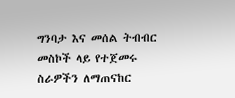ግንባታ እና መሰል ትብብር መስኮች ላይ የተጀመሩ ስራዎችን ለማጠናከር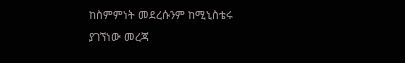ከስምምነት መደረሱንም ከሚኒስቴሩ ያገኘነው መረጃ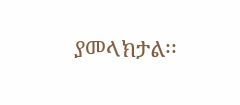ያመላክታል፡፡